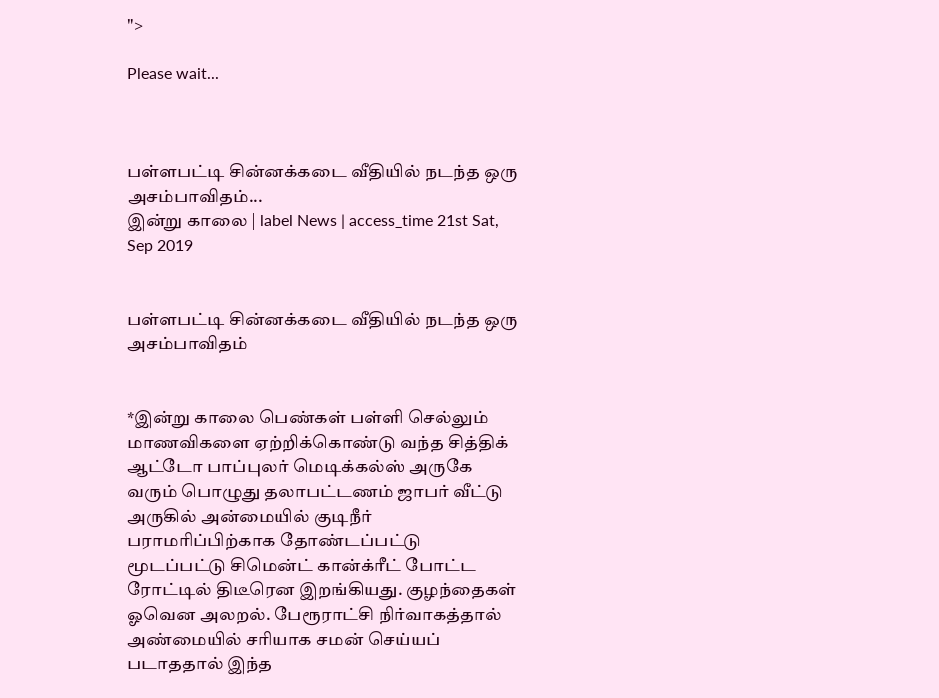">

Please wait...



பள்ளபட்டி சின்னக்கடை வீதியில் நடந்த ஒரு அசம்பாவிதம்...
இன்று காலை | label News | access_time 21st Sat, Sep 2019


பள்ளபட்டி சின்னக்கடை வீதியில் நடந்த ஒரு அசம்பாவிதம்


*இன்று காலை பெண்கள் பள்ளி செல்லும் மாணவிகளை ஏற்றிக்கொண்டு வந்த சித்திக் ஆட்டோ பாப்புலர் மெடிக்கல்ஸ் அருகே வரும் பொழுது தலாபட்டணம் ஜாபர் வீட்டு அருகில் அன்மையில் குடிநீர் பராமரிப்பிற்காக தோண்டப்பட்டு மூடப்பட்டு சிமென்ட் கான்க்ரீட் போட்ட ரோட்டில் திடீரென இறங்கியது. குழந்தைகள் ஓவென அலறல். பேரூராட்சி நிர்வாகத்தால் அண்மையில் சரியாக சமன் செய்யப் படாததால் இந்த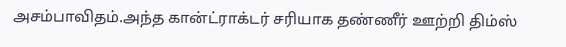அசம்பாவிதம்.அந்த கான்ட்ராக்டர் சரியாக தண்ணீர் ஊற்றி திம்ஸ்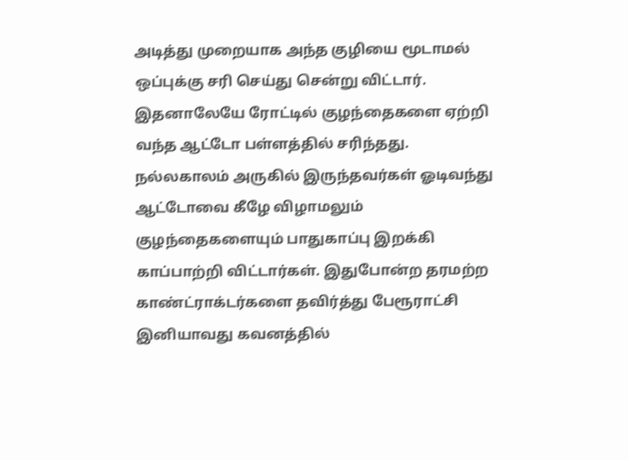அடித்து முறையாக அந்த குழியை மூடாமல் ஒப்புக்கு சரி செய்து சென்று விட்டார். இதனாலேயே ரோட்டில் குழந்தைகளை ஏற்றி வந்த ஆட்டோ பள்ளத்தில் சரிந்தது. நல்லகாலம் அருகில் இருந்தவர்கள் ஓடிவந்து ஆட்டோவை கீழே விழாமலும் குழந்தைகளையும் பாதுகாப்பு இறக்கி காப்பாற்றி விட்டார்கள். இதுபோன்ற தரமற்ற காண்ட்ராக்டர்களை தவிர்த்து பேரூராட்சி இனியாவது கவனத்தில்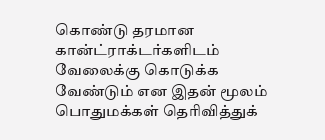கொண்டு தரமான கான்ட்ராக்டர்களிடம் வேலைக்கு கொடுக்க வேண்டும் என இதன் மூலம் பொதுமக்கள் தெரிவித்துக்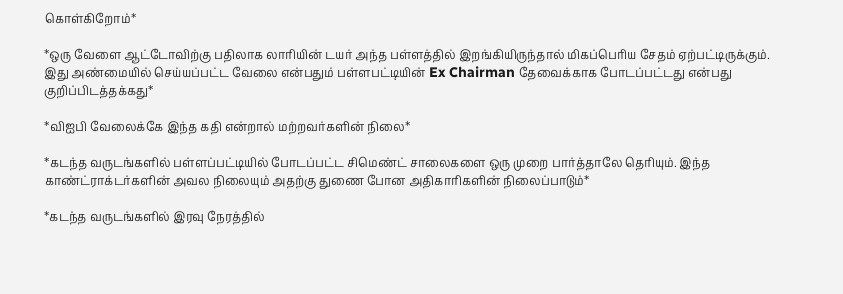கொள்கிறோம்*

*ஒரு வேளை ஆட்டோவிற்கு பதிலாக லாரியின் டயர் அந்த பள்ளத்தில் இறங்கியிருந்தால் மிகப்பெரிய சேதம் ஏற்பட்டிருக்கும். இது அண்மையில் செய்யப்பட்ட வேலை என்பதும் பள்ளபட்டியின் Ex Chairman தேவைக்காக போடப்பட்டது என்பது குறிப்பிடத்தக்கது*

*விஐபி வேலைக்கே இந்த கதி என்றால் மற்றவர்களின் நிலை*

*கடந்த வருடங்களில் பள்ளப்பட்டியில் போடப்பட்ட சிமெண்ட் சாலைகளை ஒரு முறை பார்த்தாலே தெரியும். இந்த காண்ட்ராக்டர்களின் அவல நிலையும் அதற்கு துணை போன அதிகாரிகளின் நிலைப்பாடும்*

*கடந்த வருடங்களில் இரவு நேரத்தில்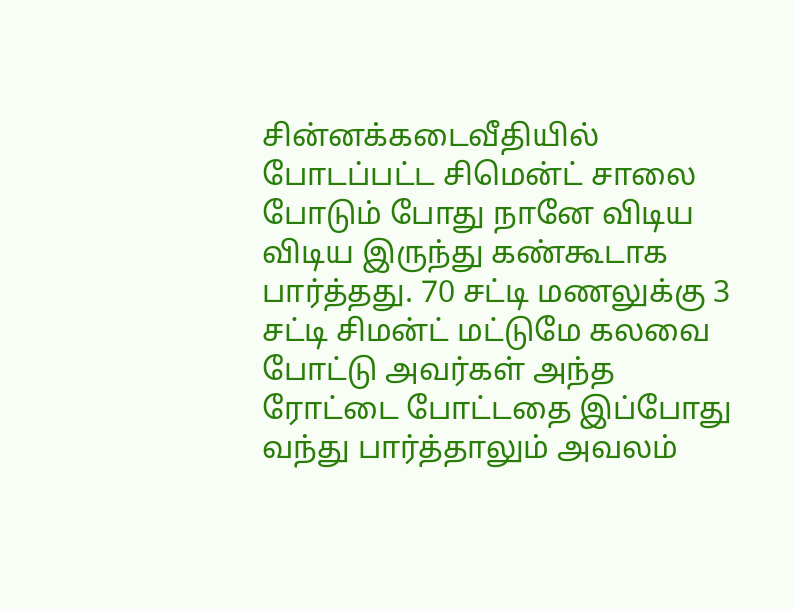சின்னக்கடைவீதியில் போடப்பட்ட சிமென்ட் சாலை போடும் போது நானே விடிய விடிய இருந்து கண்கூடாக பார்த்தது. 70 சட்டி மணலுக்கு 3 சட்டி சிமன்ட் மட்டுமே கலவை போட்டு அவர்கள் அந்த ரோட்டை போட்டதை இப்போது வந்து பார்த்தாலும் அவலம்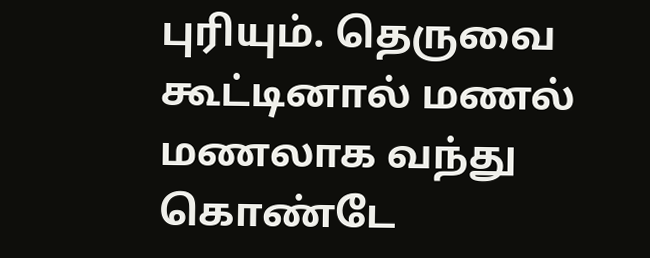புரியும். தெருவை கூட்டினால் மணல் மணலாக வந்து கொண்டே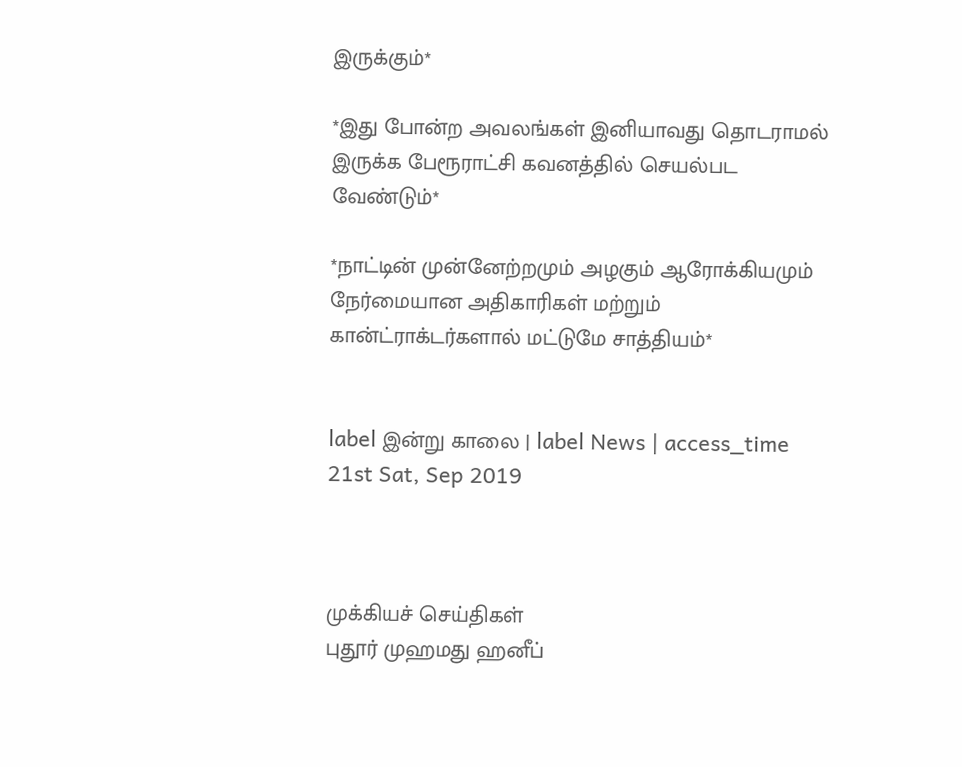இருக்கும்*

*இது போன்ற அவலங்கள் இனியாவது தொடராமல் இருக்க பேரூராட்சி கவனத்தில் செயல்பட வேண்டும்*

*நாட்டின் முன்னேற்றமும் அழகும் ஆரோக்கியமும் நேர்மையான அதிகாரிகள் மற்றும் கான்ட்ராக்டர்களால் மட்டுமே சாத்தியம்*


label இன்று காலை | label News | access_time 21st Sat, Sep 2019



முக்கியச் செய்திகள்
புதூர் முஹமது ஹனீப்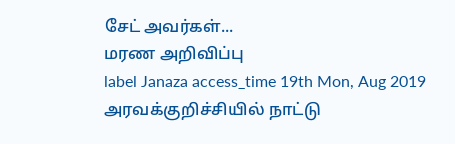சேட் அவர்கள்...
மரண அறிவிப்பு
label Janaza access_time 19th Mon, Aug 2019
அரவக்குறிச்சியில் நாட்டு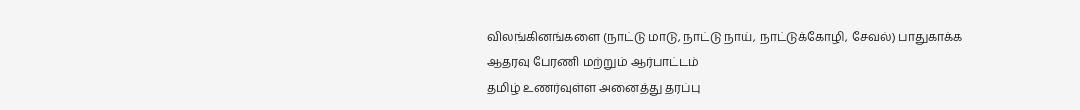விலங்கினங்களை (நாட்டு மாடு, நாட்டு நாய், நாட்டுக்கோழி, சேவல்) பாதுகாக்க ஆதரவு பேரணி மற்றும் ஆர்பாட்டம்
தமிழ் உணர்வுள்ள அனைத்து தரப்பு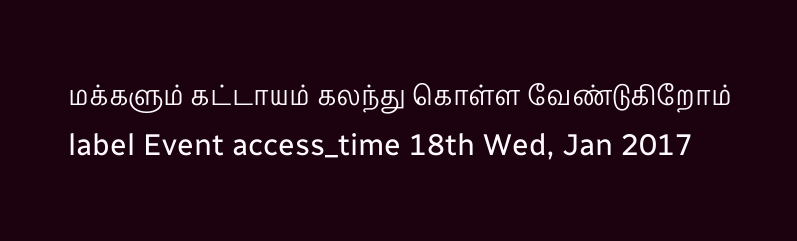மக்களும் கட்டாயம் கலந்து கொள்ள வேண்டுகிறோம்
label Event access_time 18th Wed, Jan 2017